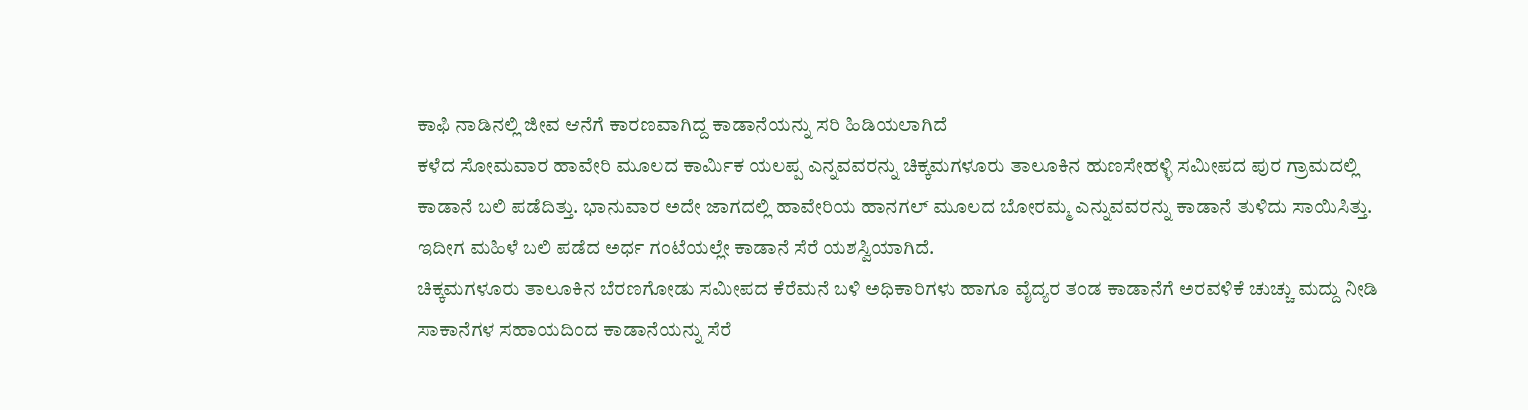ಕಾಫಿ ನಾಡಿನಲ್ಲಿ ಜೀವ ಆನೆಗೆ ಕಾರಣವಾಗಿದ್ದ ಕಾಡಾನೆಯನ್ನು ಸರಿ ಹಿಡಿಯಲಾಗಿದೆ
ಕಳೆದ ಸೋಮವಾರ ಹಾವೇರಿ ಮೂಲದ ಕಾರ್ಮಿಕ ಯಲಪ್ಪ ಎನ್ನವವರನ್ನು ಚಿಕ್ಕಮಗಳೂರು ತಾಲೂಕಿನ ಹುಣಸೇಹಳ್ಳಿ ಸಮೀಪದ ಪುರ ಗ್ರಾಮದಲ್ಲಿ ಕಾಡಾನೆ ಬಲಿ ಪಡೆದಿತ್ತು. ಭಾನುವಾರ ಅದೇ ಜಾಗದಲ್ಲಿ ಹಾವೇರಿಯ ಹಾನಗಲ್ ಮೂಲದ ಬೋರಮ್ಮ ಎನ್ನುವವರನ್ನು ಕಾಡಾನೆ ತುಳಿದು ಸಾಯಿಸಿತ್ತು. ಇದೀಗ ಮಹಿಳೆ ಬಲಿ ಪಡೆದ ಅರ್ಧ ಗಂಟೆಯಲ್ಲೇ ಕಾಡಾನೆ ಸೆರೆ ಯಶಸ್ವಿಯಾಗಿದೆ.
ಚಿಕ್ಕಮಗಳೂರು ತಾಲೂಕಿನ ಬೆರಣಗೋಡು ಸಮೀಪದ ಕೆರೆಮನೆ ಬಳಿ ಅಧಿಕಾರಿಗಳು ಹಾಗೂ ವೈದ್ಯರ ತಂಡ ಕಾಡಾನೆಗೆ ಅರವಳಿಕೆ ಚುಚ್ಚು ಮದ್ದು ನೀಡಿ ಸಾಕಾನೆಗಳ ಸಹಾಯದಿಂದ ಕಾಡಾನೆಯನ್ನು ಸೆರೆ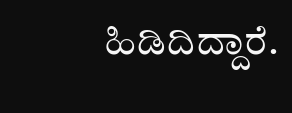ಹಿಡಿದಿದ್ದಾರೆ.